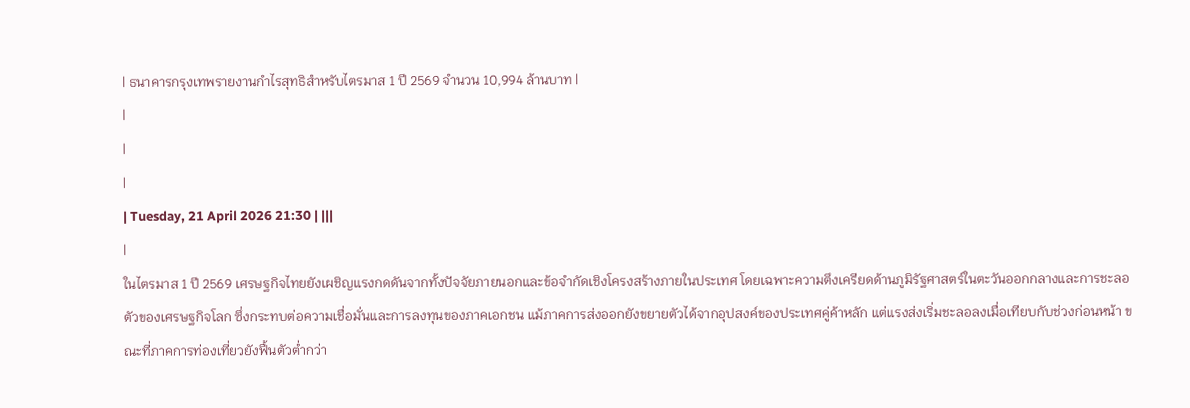| ธนาคารกรุงเทพรายงานกำไรสุทธิสำหรับไตรมาส 1 ปี 2569 จำนวน 10,994 ล้านบาท |
|
|
|
| Tuesday, 21 April 2026 21:30 | |||
|
ในไตรมาส 1 ปี 2569 เศรษฐกิจไทยยังเผชิญแรงกดดันจากทั้งปัจจัยภายนอกและข้อจำกัดเชิงโครงสร้างภายในประเทศ โดยเฉพาะความตึงเครียดด้านภูมิรัฐศาสตร์ในตะวันออกกลางและการชะลอตัวของเศรษฐกิจโลก ซึ่งกระทบต่อความเชื่อมั่นและการลงทุนของภาคเอกชน แม้ภาคการส่งออกยังขยายตัวได้จากอุปสงค์ของประเทศคู่ค้าหลัก แต่แรงส่งเริ่มชะลอลงเมื่อเทียบกับช่วงก่อนหน้า ขณะที่ภาคการท่องเที่ยวยังฟื้นตัวต่ำกว่า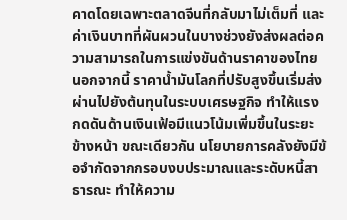คาดโดยเฉพาะตลาดจีนที่กลับมาไม่เต็มที่ และค่าเงินบาทที่ผันผวนในบางช่วงยังส่งผลต่อความสามารถในการแข่งขันด้านราคาของไทย นอกจากนี้ ราคาน้ำมันโลกที่ปรับสูงขึ้นเริ่มส่งผ่านไปยังต้นทุนในระบบเศรษฐกิจ ทำให้แรงกดดันด้านเงินเฟ้อมีแนวโน้มเพิ่มขึ้นในระยะข้างหน้า ขณะเดียวกัน นโยบายการคลังยังมีข้อจำกัดจากกรอบงบประมาณและระดับหนี้สาธารณะ ทำให้ความ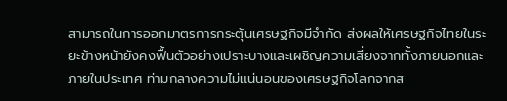สามารถในการออกมาตรการกระตุ้นเศรษฐกิจมีจำกัด ส่งผลให้เศรษฐกิจไทยในระยะข้างหน้ายังคงฟื้นตัวอย่างเปราะบางและเผชิญความเสี่ยงจากทั้งภายนอกและภายในประเทศ ท่ามกลางความไม่แน่นอนของเศรษฐกิจโลกจากส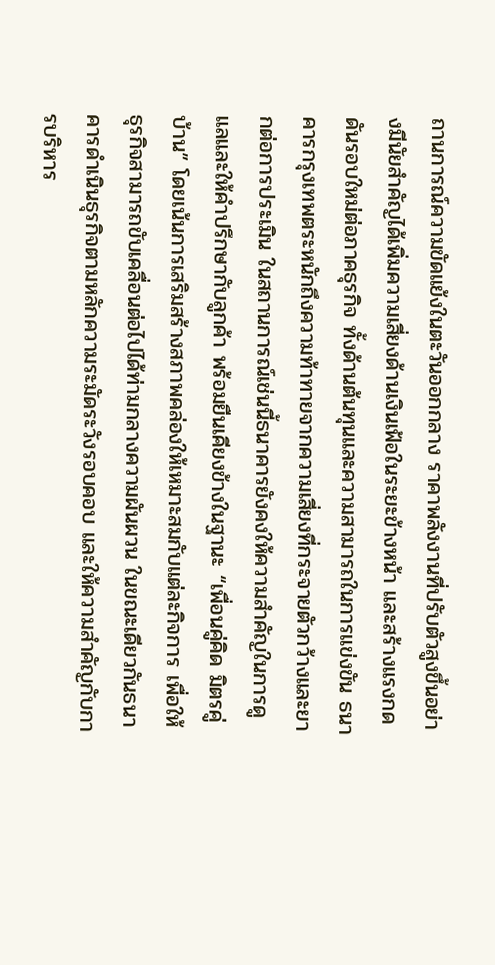ถานการณ์ความขัดแย้งในตะวันออกกลาง ราคาพลังงานที่ปรับตัวสูงขึ้นอย่างมีนัยสำคัญได้เพิ่มความเสี่ยงด้านเงินเฟ้อในระยะข้างหน้า และสร้างแรงกดดันรอบใหม่ต่อภาคธุรกิจ ทั้งด้านต้นทุนและความสามารถในการแข่งขัน ธนาคารกรุงเทพตระหนักถึงความท้าทายจากความเสี่ยงที่กระจายตัวกว้างและยากต่อการประเมิน ในสถานการณ์เช่นนี้ธนาคารยังคงให้ความสำคัญในการดูแลและให้คำปรึกษากับลูกค้า พร้อมยืนเคียงข้างในฐานะ “เพื่อนคู่คิด มิตรคู่บ้าน” โดยเน้นการเสริมสร้างสภาพคล่องให้เหมาะสมกับแต่ละกิจการ เพื่อให้ธุรกิจสามารถขับเคลื่อนต่อไปได้ท่ามกลางความผันผวน ในขณะเดียวกันธนาคารดำเนินธุรกิจตามหลักความระมัดระวังรอบคอบ และให้ความสำคัญกับการบริหาร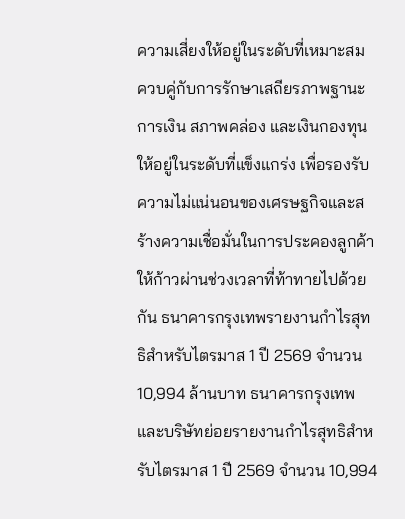ความเสี่ยงให้อยู่ในระดับที่เหมาะสม ควบคู่กับการรักษาเสถียรภาพฐานะการเงิน สภาพคล่อง และเงินกองทุน ให้อยู่ในระดับที่แข็งแกร่ง เพื่อรองรับความไม่แน่นอนของเศรษฐกิจและสร้างความเชื่อมั่นในการประคองลูกค้าให้ก้าวผ่านช่วงเวลาที่ท้าทายไปด้วยกัน ธนาคารกรุงเทพรายงานกำไรสุทธิสำหรับไตรมาส 1 ปี 2569 จำนวน 10,994 ล้านบาท ธนาคารกรุงเทพและบริษัทย่อยรายงานกำไรสุทธิสำหรับไตรมาส 1 ปี 2569 จำนวน 10,994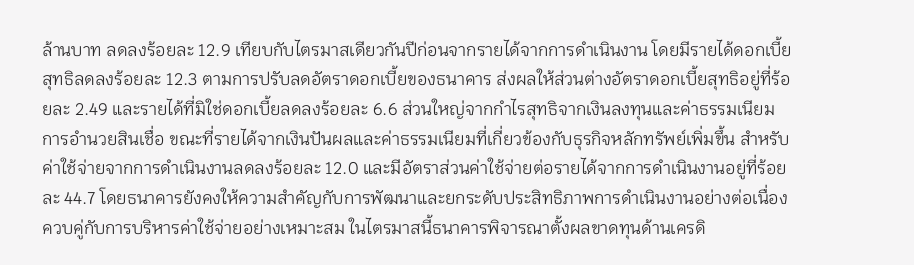ล้านบาท ลดลงร้อยละ 12.9 เทียบกับไตรมาสเดียวกันปีก่อนจากรายได้จากการดำเนินงาน โดยมีรายได้ดอกเบี้ยสุทธิลดลงร้อยละ 12.3 ตามการปรับลดอัตราดอกเบี้ยของธนาคาร ส่งผลให้ส่วนต่างอัตราดอกเบี้ยสุทธิอยู่ที่ร้อยละ 2.49 และรายได้ที่มิใช่ดอกเบี้ยลดลงร้อยละ 6.6 ส่วนใหญ่จากกำไรสุทธิจากเงินลงทุนและค่าธรรมเนียมการอำนวยสินเชื่อ ขณะที่รายได้จากเงินปันผลและค่าธรรมเนียมที่เกี่ยวข้องกับธุรกิจหลักทรัพย์เพิ่มขึ้น สำหรับค่าใช้จ่ายจากการดำเนินงานลดลงร้อยละ 12.0 และมีอัตราส่วนค่าใช้จ่ายต่อรายได้จากการดำเนินงานอยู่ที่ร้อยละ 44.7 โดยธนาคารยังคงให้ความสำคัญกับการพัฒนาและยกระดับประสิทธิภาพการดำเนินงานอย่างต่อเนื่องควบคู่กับการบริหารค่าใช้จ่ายอย่างเหมาะสม ในไตรมาสนี้ธนาคารพิจารณาตั้งผลขาดทุนด้านเครดิ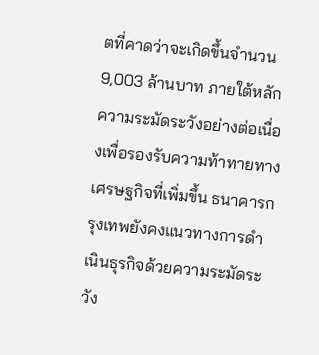ตที่คาดว่าจะเกิดขึ้นจำนวน 9,003 ล้านบาท ภายใต้หลักความระมัดระวังอย่างต่อเนื่องเพื่อรองรับความท้าทายทางเศรษฐกิจที่เพิ่มขึ้น ธนาคารกรุงเทพยังคงแนวทางการดำเนินธุรกิจด้วยความระมัดระวัง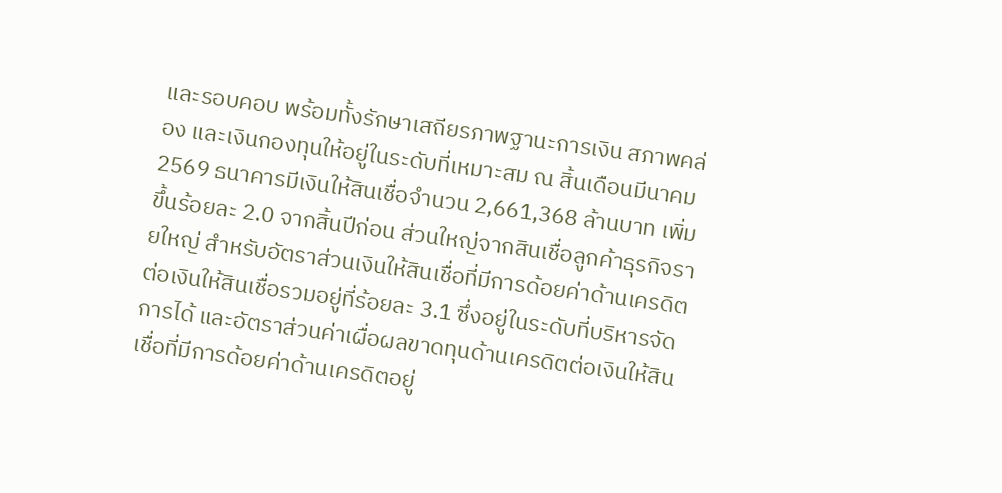และรอบคอบ พร้อมทั้งรักษาเสถียรภาพฐานะการเงิน สภาพคล่อง และเงินกองทุนให้อยู่ในระดับที่เหมาะสม ณ สิ้นเดือนมีนาคม 2569 ธนาคารมีเงินให้สินเชื่อจำนวน 2,661,368 ล้านบาท เพิ่มขึ้นร้อยละ 2.0 จากสิ้นปีก่อน ส่วนใหญ่จากสินเชื่อลูกค้าธุรกิจรายใหญ่ สำหรับอัตราส่วนเงินให้สินเชื่อที่มีการด้อยค่าด้านเครดิตต่อเงินให้สินเชื่อรวมอยู่ที่ร้อยละ 3.1 ซึ่งอยู่ในระดับที่บริหารจัดการได้ และอัตราส่วนค่าเผื่อผลขาดทุนด้านเครดิตต่อเงินให้สินเชื่อที่มีการด้อยค่าด้านเครดิตอยู่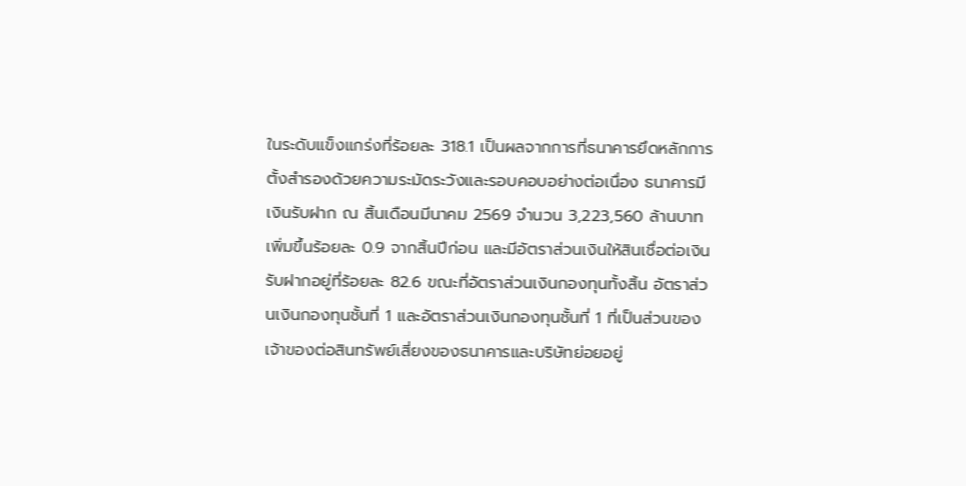ในระดับแข็งแกร่งที่ร้อยละ 318.1 เป็นผลจากการที่ธนาคารยึดหลักการตั้งสำรองด้วยความระมัดระวังและรอบคอบอย่างต่อเนื่อง ธนาคารมีเงินรับฝาก ณ สิ้นเดือนมีนาคม 2569 จำนวน 3,223,560 ล้านบาท เพิ่มขึ้นร้อยละ 0.9 จากสิ้นปีก่อน และมีอัตราส่วนเงินให้สินเชื่อต่อเงินรับฝากอยู่ที่ร้อยละ 82.6 ขณะที่อัตราส่วนเงินกองทุนทั้งสิ้น อัตราส่วนเงินกองทุนชั้นที่ 1 และอัตราส่วนเงินกองทุนชั้นที่ 1 ที่เป็นส่วนของเจ้าของต่อสินทรัพย์เสี่ยงของธนาคารและบริษัทย่อยอยู่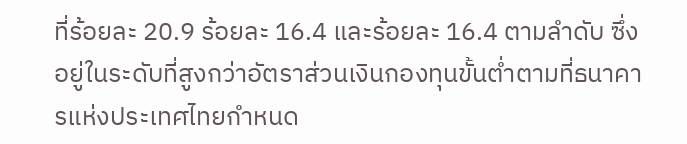ที่ร้อยละ 20.9 ร้อยละ 16.4 และร้อยละ 16.4 ตามลำดับ ซึ่งอยู่ในระดับที่สูงกว่าอัตราส่วนเงินกองทุนขั้นต่ำตามที่ธนาคารแห่งประเทศไทยกำหนด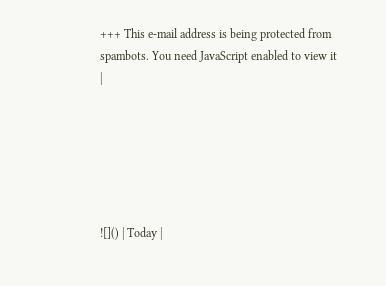+++ This e-mail address is being protected from spambots. You need JavaScript enabled to view it
|






![]() | Today |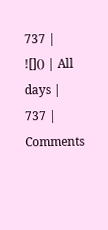737 |
![]() | All days | 737 |
Comments